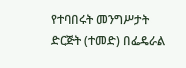የተባበሩት መንግሥታት ድርጅት (ተመድ) በፌዴራል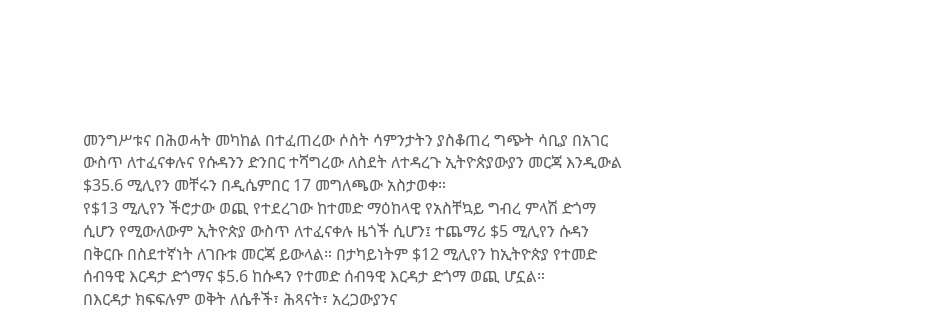መንግሥቱና በሕወሓት መካከል በተፈጠረው ሶስት ሳምንታትን ያስቆጠረ ግጭት ሳቢያ በአገር ውስጥ ለተፈናቀሉና የሱዳንን ድንበር ተሻግረው ለስደት ለተዳረጉ ኢትዮጵያውያን መርጃ እንዲውል $35.6 ሚሊየን መቸሩን በዲሴምበር 17 መግለጫው አስታወቀ።
የ$13 ሚሊየን ችሮታው ወጪ የተደረገው ከተመድ ማዕከላዊ የአስቸኳይ ግብረ ምላሽ ድጎማ ሲሆን የሚውለውም ኢትዮጵያ ውስጥ ለተፈናቀሉ ዜጎች ሲሆን፤ ተጨማሪ $5 ሚሊየን ሱዳን በቅርቡ በስደተኛነት ለገቡቱ መርጃ ይውላል። በታካይነትም $12 ሚሊየን ከኢትዮጵያ የተመድ ሰብዓዊ እርዳታ ድጎማና $5.6 ከሱዳን የተመድ ሰብዓዊ እርዳታ ድጎማ ወጪ ሆኗል።
በእርዳታ ክፍፍሉም ወቅት ለሴቶች፣ ሕጻናት፣ አረጋውያንና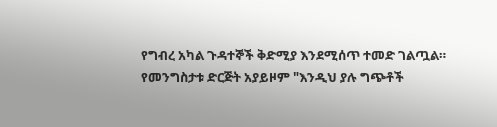የግብረ አካል ጉዳተኞች ቅድሚያ እንደሚሰጥ ተመድ ገልጧል።
የመንግስታቱ ድርጅት አያይዞም "እንዲህ ያሉ ግጭቶች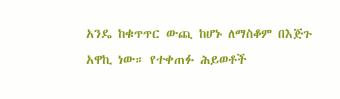አንዴ ከቁጥጥር ውጪ ከሆኑ ለማስቆም በእጅጉ አዋኪ ነው። የተቀጠፉ ሕይወቶች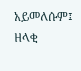አይመለሱም፤ ዘላቂ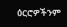ዕርሮዎችንም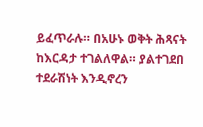ይፈጥራሉ። በአሁኑ ወቅት ሕጻናት ከእርዳታ ተገልለዋል። ያልተገደበ ተደራሽነት እንዲኖረን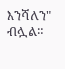እንሻለን" ብሏል።